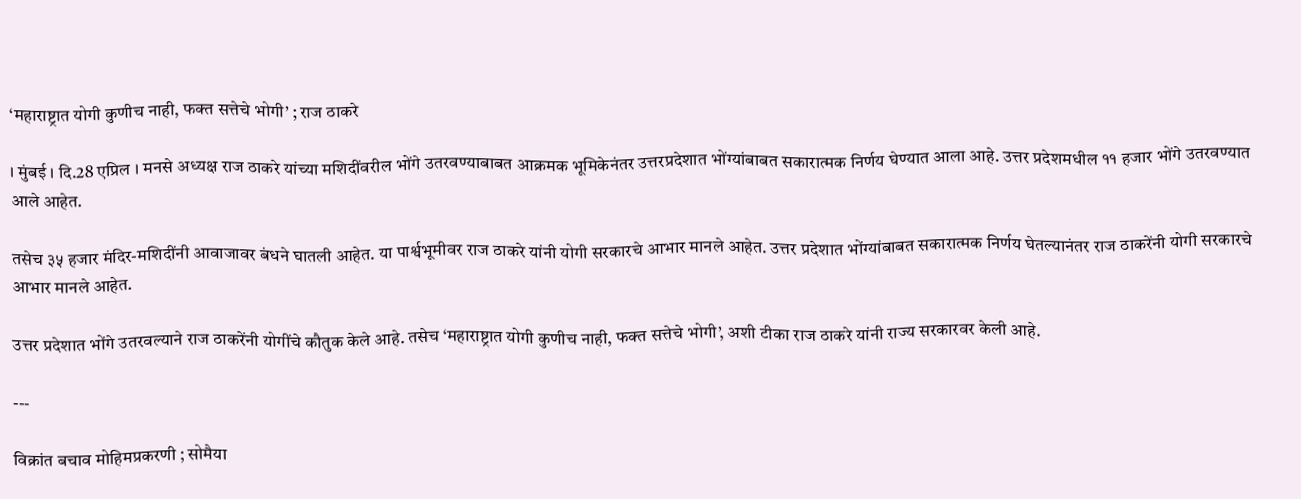‘महाराष्ट्रात योगी कुणीच नाही, फक्त सत्तेचे भोगी’ ; राज ठाकरे

। मुंबई । दि.28 एप्रिल । मनसे अध्यक्ष राज ठाकरे यांच्या मशिदींवरील भोंगे उतरवण्याबाबत आक्रमक भूमिकेनंतर उत्तरप्रदेशात भोंग्यांबाबत सकारात्मक निर्णय घेण्यात आला आहे. उत्तर प्रदेशमधील ११ हजार भोंगे उतरवण्यात आले आहेत.

तसेच ३५ हजार मंदिर-मशिदींनी आवाजावर बंधने घातली आहेत. या पार्श्वभूमीवर राज ठाकरे यांनी योगी सरकारचे आभार मानले आहेत. उत्तर प्रदेशात भोंग्यांबाबत सकारात्मक निर्णय घेतल्यानंतर राज ठाकरेंनी योगी सरकारचे आभार मानले आहेत.

उत्तर प्रदेशात भोंगे उतरवल्याने राज ठाकरेंनी योगींचे कौतुक केले आहे. तसेच ‘महाराष्ट्रात योगी कुणीच नाही, फक्त सत्तेचे भोगी’, अशी टीका राज ठाकरे यांनी राज्य सरकारवर केली आहे.

---

विक्रांत बचाव मोहिमप्रकरणी ; सोमैया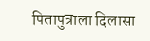पितापुत्राला दिलासा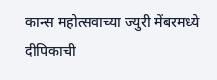कान्स महोत्सवाच्या ज्युरी मेंबरमध्ये दीपिकाची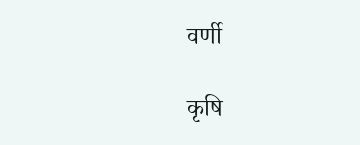वर्णी

कृषि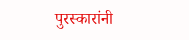पुरस्कारांनी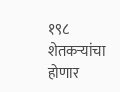१९८ शेतकऱ्यांचा होणार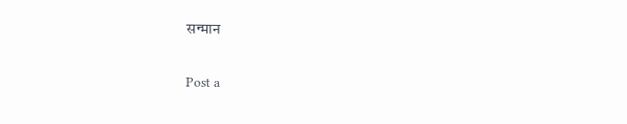सन्मान

Post a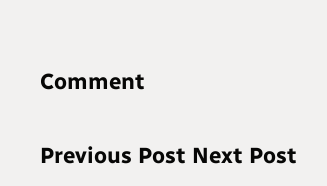Comment

Previous Post Next Post